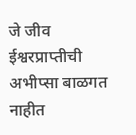जे जीव ईश्वरप्राप्तीची अभीप्सा बाळगत नाहीत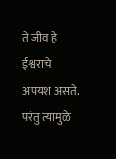ते जीव हे ईश्वराचे अपयश असते. परंतु त्यामुळे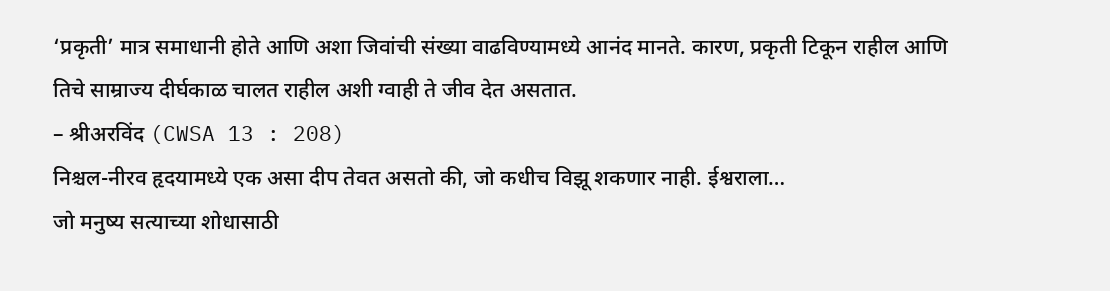‘प्रकृती’ मात्र समाधानी होते आणि अशा जिवांची संख्या वाढविण्यामध्ये आनंद मानते. कारण, प्रकृती टिकून राहील आणि तिचे साम्राज्य दीर्घकाळ चालत राहील अशी ग्वाही ते जीव देत असतात.
– श्रीअरविंद (CWSA 13 : 208)
निश्चल-नीरव हृदयामध्ये एक असा दीप तेवत असतो की, जो कधीच विझू शकणार नाही. ईश्वराला…
जो मनुष्य सत्याच्या शोधासाठी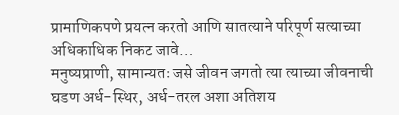प्रामाणिकपणे प्रयत्न करतो आणि सातत्याने परिपूर्ण सत्याच्या अधिकाधिक निकट जावे…
मनुष्यप्राणी, सामान्यतः जसे जीवन जगतो त्या त्याच्या जीवनाची घडण अर्ध-स्थिर, अर्ध-तरल अशा अतिशय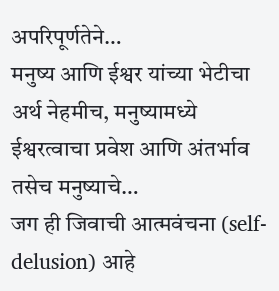अपरिपूर्णतेने…
मनुष्य आणि ईश्वर यांच्या भेटीचा अर्थ नेहमीच, मनुष्यामध्ये ईश्वरत्वाचा प्रवेश आणि अंतर्भाव तसेच मनुष्याचे…
जग ही जिवाची आत्मवंचना (self-delusion) आहे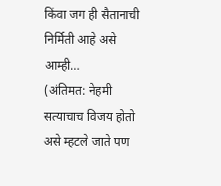किंवा जग ही सैतानाची निर्मिती आहे असे आम्ही…
(अंतिमत: नेहमी सत्याचाच विजय होतो असे म्हटले जाते पण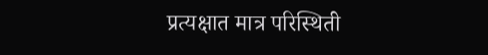प्रत्यक्षात मात्र परिस्थिती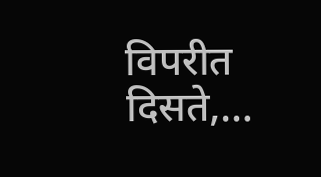विपरीत दिसते,…